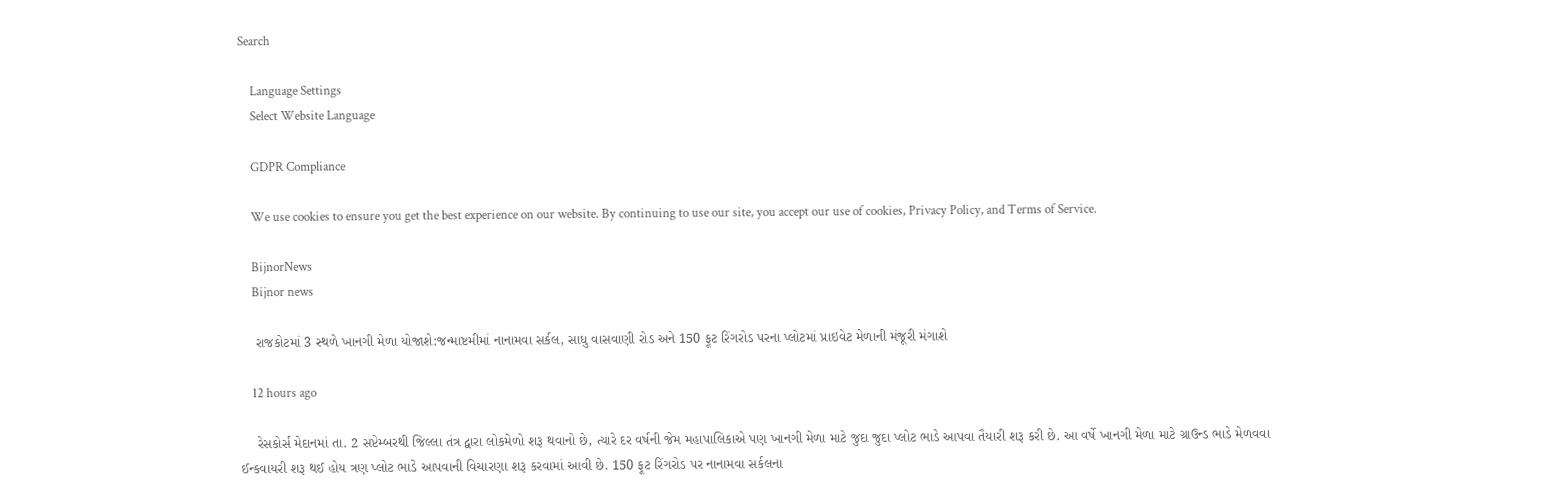Search

    Language Settings
    Select Website Language

    GDPR Compliance

    We use cookies to ensure you get the best experience on our website. By continuing to use our site, you accept our use of cookies, Privacy Policy, and Terms of Service.

    BijnorNews
    Bijnor news

    રાજકોટમાં 3 સ્થળે ખાનગી મેળા યોજાશે:જન્માષ્ટમીમાં નાનામવા સર્કલ, સાધુ વાસવાણી રોડ અને 150 ફૂટ રિંગરોડ પરના પ્લોટમાં પ્રાઇવેટ મેળાની મંજૂરી મંગાશે

    12 hours ago

    રેસકોર્સ મેદાનમાં તા. 2 સપ્ટેમ્બરથી જિલ્લા તંત્ર દ્વારા લોકમેળો શરૂ થવાનો છે, ત્યારે દર વર્ષની જેમ મહાપાલિકાએ પણ ખાનગી મેળા માટે જુદા જુદા પ્લોટ ભાડે આપવા તૈયારી શરૂ કરી છે. આ વર્ષે ખાનગી મેળા માટે ગ્રાઉન્ડ ભાડે મેળવવા ઈન્કવાયરી શરૂ થઈ હોય ત્રણ પ્લોટ ભાડે આપવાની વિચારણા શરૂ કરવામાં આવી છે. 150 ફૂટ રિંગરોડ પર નાનામવા સર્કલના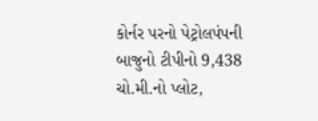કોર્નર પરનો પેટ્રોલપંપની બાજુનો ટીપીનો 9,438 ચો.મી.નો પ્લોટ,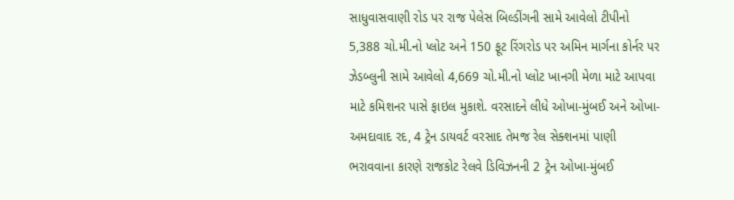સાધુવાસવાણી રોડ પર રાજ પેલેસ બિલ્ડીંગની સામે આવેલો ટીપીનો 5,388 ચો.મી.નો પ્લોટ અને 150 ફૂટ રિંગરોડ પર અમિન માર્ગના કોર્નર પર ઝેડબ્લુની સામે આવેલો 4,669 ચો.મી.નો પ્લોટ ખાનગી મેળા માટે આપવા માટે કમિશનર પાસે ફાઇલ મુકાશે. વરસાદને લીધે ઓખા-મુંબઈ અને ઓખા-અમદાવાદ રદ, 4 ટ્રેન ડાયવર્ટ વરસાદ તેમજ રેલ સેક્શનમાં પાણી ભરાવવાના કારણે રાજકોટ રેલવે ડિવિઝનની 2 ટ્રેન ઓખા-મુંબઈ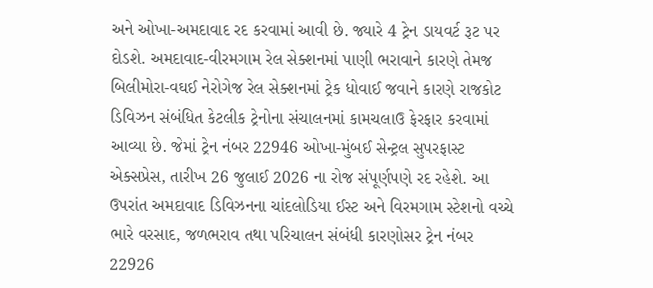અને ઓખા-અમદાવાદ રદ કરવામાં આવી છે. જ્યારે 4 ટ્રેન ડાયવર્ટ રૂટ પર દોડશે. અમદાવાદ-વીરમગામ રેલ સેક્શનમાં પાણી ભરાવાને કારણે તેમજ બિલીમોરા-વઘઈ નેરોગેજ રેલ સેક્શનમાં ટ્રેક ધોવાઈ જવાને કારણે રાજકોટ ડિવિઝન સંબંધિત કેટલીક ટ્રેનોના સંચાલનમાં કામચલાઉ ફેરફાર કરવામાં આવ્યા છે. જેમાં ટ્રેન નંબર 22946 ઓખા-મુંબઈ સેન્ટ્રલ સુપરફાસ્ટ એક્સપ્રેસ, તારીખ 26 જુલાઈ 2026 ના રોજ સંપૂર્ણપણે રદ રહેશે. આ ઉપરાંત અમદાવાદ ડિવિઝનના ચાંદલોડિયા ઈસ્ટ અને વિરમગામ સ્ટેશનો વચ્ચે ભારે વરસાદ, જળભરાવ તથા પરિચાલન સંબંધી કારણોસર ટ્રેન નંબર 22926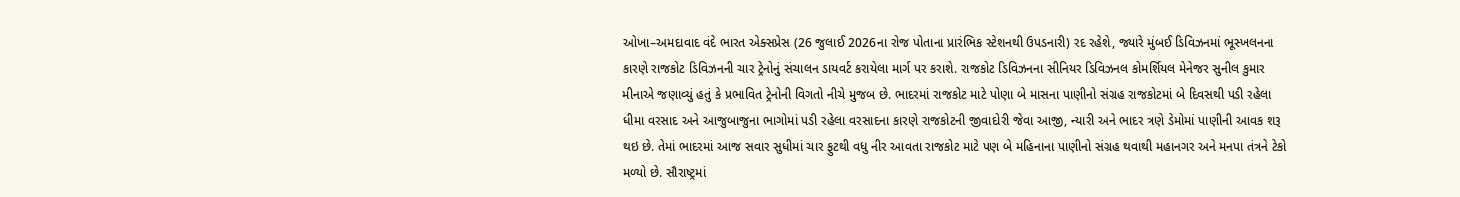ઓખા–અમદાવાદ વંદે ભારત એક્સપ્રેસ (26 જુલાઈ 2026ના રોજ પોતાના પ્રારંભિક સ્ટેશનથી ઉપડનારી) રદ રહેશે, જ્યારે મુંબઈ ડિવિઝનમાં ભૂસ્ખલનના કારણે રાજકોટ ડિવિઝનની ચાર ટ્રેનોનું સંચાલન ડાયવર્ટ કરાયેલા માર્ગ પર કરાશે. રાજકોટ ડિવિઝનના સીનિયર ડિવિઝનલ કોમર્શિયલ મેનેજર સુનીલ કુમાર મીનાએ જણાવ્યું હતું કે પ્રભાવિત ટ્રેનોની વિગતો નીચે મુજબ છે. ભાદરમાં રાજકોટ માટે પોણા બે માસના પાણીનો સંગ્રહ રાજકોટમાં બે દિવસથી પડી રહેલા ધીમા વરસાદ અને આજુબાજુના ભાગોમાં પડી રહેલા વરસાદના કારણે રાજકોટની જીવાદોરી જેવા આજી, ન્યારી અને ભાદર ત્રણે ડેમોમાં પાણીની આવક શરૂ થઇ છે. તેમાં ભાદરમાં આજ સવાર સુધીમાં ચાર ફુટથી વધુ નીર આવતા રાજકોટ માટે પણ બે મહિનાના પાણીનો સંગ્રહ થવાથી મહાનગર અને મનપા તંત્રને ટેકો મળ્યો છે. સૌરાષ્ટ્રમાં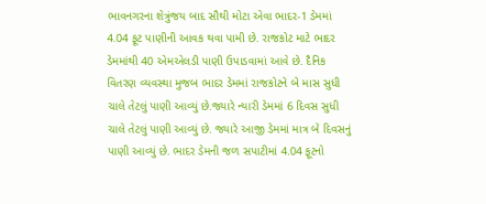ભાવનગરના શેત્રુંજય બાદ સૌથી મોટા એવા ભાદર-1 ડેમમાં 4.04 ફૂટ પાણીની આવક થવા પામી છે. રાજકોટ માટે ભાદર ડેમમાંથી 40 એમએલડી પાણી ઉપાડવામાં આવે છે. દૈનિક વિતરણ વ્યવસ્થા મુજબ ભાદર ડેમમાં રાજકોટને બે માસ સુધી ચાલે તેટલું પાણી આવ્યું છે.જ્યારે ન્યારી ડેમમાં 6 દિવસ સુધી ચાલે તેટલું પાણી આવ્યું છે. જ્યારે આજી ડેમમાં માત્ર બે દિવસનું પાણી આવ્યું છે. ભાદર ડેમની જળ સપાટીમાં 4.04 ફૂટનો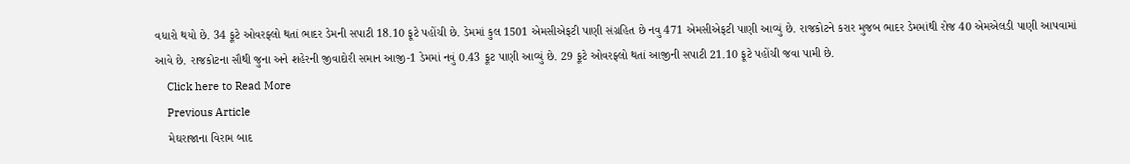વધારો થયો છે. 34 ફૂટે ઓવરફ્લો થતાં ભાદર ડેમની સપાટી 18.10 ફૂટે પહોંચી છે. ડેમમાં કુલ 1501 એમસીએફટી પાણી સંગ્રહિત છે નવુ 471 એમસીએફટી પાણી આવ્યું છે. રાજકોટને કરાર મુજબ ભાદર ડેમમાંથી રોજ 40 એમએલડી પાણી આપવામાં આવે છે. રાજકોટના સૌથી જુના અને શહેરની જીવાદોરી સમાન આજી-1 ડેમમાં નવું 0.43 ફૂટ પાણી આવ્યું છે. 29 ફૂટે ઓવરફ્લો થતાં આજીની સપાટી 21.10 ફૂટે પહોંચી જવા પામી છે.
    Click here to Read More
    Previous Article
    મેઘરાજાના વિરામ બાદ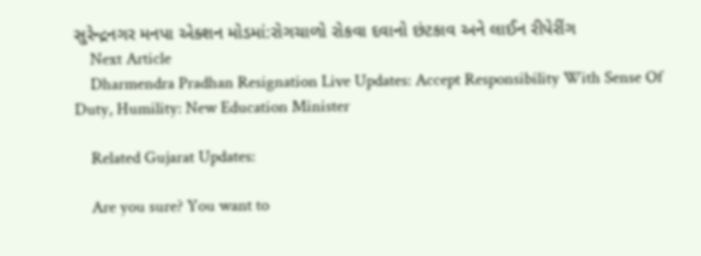સુરેન્દ્રનગર મનપા એક્શન મોડમાં:રોગચાળો રોકવા દવાનો છંટકાવ અને લાઈન રીપેરીંગ
    Next Article
    Dharmendra Pradhan Resignation Live Updates: Accept Responsibility With Sense Of Duty, Humility: New Education Minister

    Related Gujarat Updates:

    Are you sure? You want to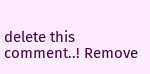delete this comment..! Remove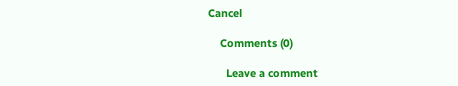Cancel

    Comments (0)

      Leave a comment